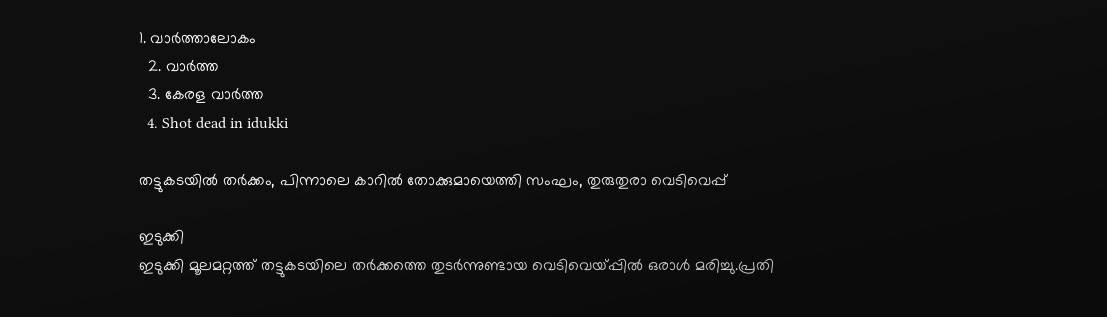1. വാര്‍ത്താലോകം
  2. വാര്‍ത്ത
  3. കേരള വാര്‍ത്ത
  4. Shot dead in idukki

തട്ടുകടയിൽ തർക്കം, പിന്നാലെ കാറിൽ തോക്കുമായെത്തി സംഘം, തുരുതുരാ വെടിവെപ്പ്

ഇടുക്കി
ഇടുക്കി മൂലമറ്റത്ത് തട്ടുകടയിലെ തർക്കത്തെ തുടർന്നുണ്ടായ വെടിവെയ്പ്പിൽ ഒരാൾ മരിച്ചു.പ്രതി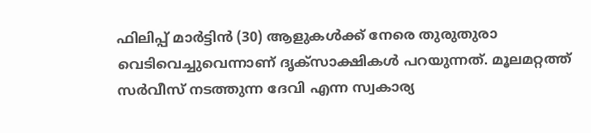ഫിലിപ്പ് മാര്‍ട്ടിന്‍ (30) ആളുകൾക്ക് നേരെ തുരുതുരാ വെടിവെച്ചുവെന്നാണ് ദൃക്‌സാക്ഷികൾ പറയുന്നത്. മൂലമറ്റത്ത് സര്‍വീസ് നടത്തുന്ന ദേവി എന്ന സ്വകാര്യ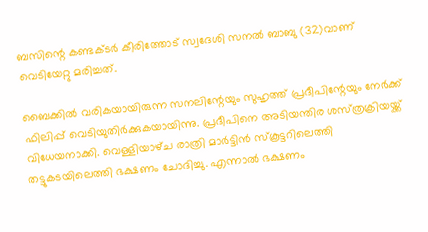ബസിന്റെ കണ്ടക്ടര്‍ കീരിത്തോട് സ്വദേശി സനല്‍ ബാബു (32)വാണ് വെടിയേറ്റു മരിച്ചത്.

ബൈക്കി‌ൽ വരികയായിരുന്ന സനലിന്റേയും സുഹൃത്ത് പ്രദീപിന്റേയും നേർക്ക് ഫിലിപ്പ് വെടിയുതിർക്കുകയായിന്നു. പ്രദീപിനെ അടിയന്തിര ശസ്‌ത്രക്രിയയ്ക്ക് വിധേയനാക്കി. വെള്ളിയാഴ്‌ച രാത്രി മാർട്ടിൻ സ്കൂട്ടറിലെത്തി തട്ടുകടയിലെത്തി ഭക്ഷണം ചോദിച്ചു. എന്നാൽ ഭക്ഷണം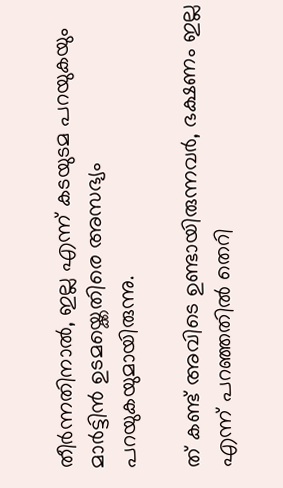തീർന്നതിനാൽ, ഇല്ല എന്ന് കടയുടമ പറയുകയും മാർട്ടിൻ ഉടമയ്ക്കെതിരെ അസഭ്യം പറയുകയുമായിരുന്നു.

ത് കണ്ട് അവിടെ ഉണ്ടായിരുന്നവർ, ഭക്ഷണം ഇല്ല എന്ന് പറഞ്ഞതിൽ തെറി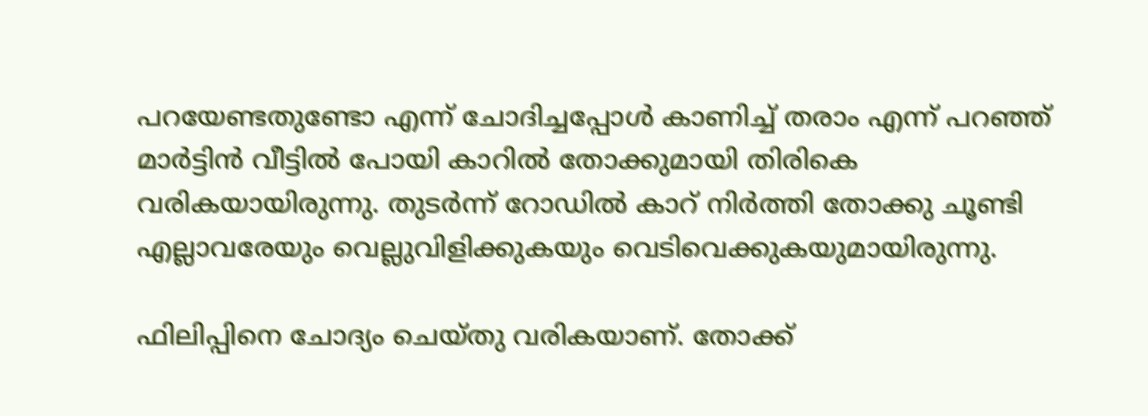പറയേണ്ടതുണ്ടോ എന്ന് ചോദിച്ചപ്പോൾ കാണിച്ച് തരാം എന്ന് പറഞ്ഞ് മാർട്ടിൻ വീട്ടിൽ പോയി കാറിൽ തോക്കുമായി തിരികെ വരികയായിരുന്നു. തുടർന്ന് റോഡിൽ കാറ് നിർത്തി തോക്കു ചൂണ്ടി എല്ലാവരേയും വെല്ലുവിളിക്കുകയും വെടിവെക്കുകയുമായിരുന്നു.

ഫിലിപ്പിനെ ചോദ്യം ചെയ്തു വരികയാണ്. തോക്ക്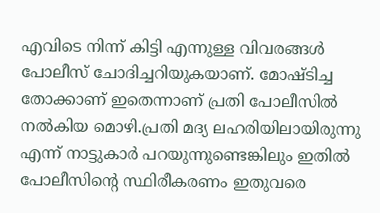എവിടെ നിന്ന് കിട്ടി എന്നുള്ള വിവരങ്ങൾ പോലീസ് ചോദിച്ചറിയുകയാണ്. മോഷ്‌ടിച്ച തോക്കാണ് ഇതെന്നാണ് പ്രതി പോലീസിൽ നൽകിയ മൊഴി.പ്രതി മദ്യ ലഹരിയിലായിരുന്നു എന്ന് നാട്ടുകാർ പറയുന്നുണ്ടെങ്കിലും ഇതിൽ പോലീസിന്റെ സ്ഥിരീകരണം ഇതുവരെ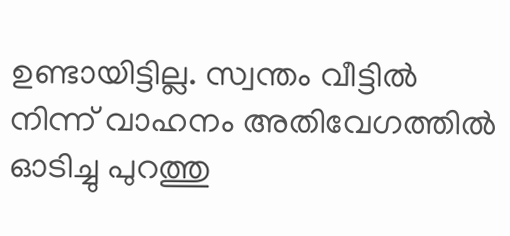ഉണ്ടായിട്ടില്ല. സ്വന്തം വീട്ടിൽ നിന്ന് വാഹനം അതിവേഗത്തിൽ ഓടിച്ചു പുറത്തു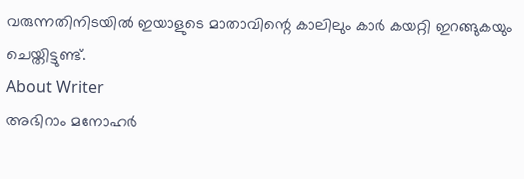വരുന്നതിനിടയിൽ ഇയാളുടെ മാതാവിന്റെ കാലിലും കാർ കയറ്റി ഇറങ്ങുകയും ചെയ്തിട്ടുണ്ട്.
About Writer
അഭിറാം മനോഹർ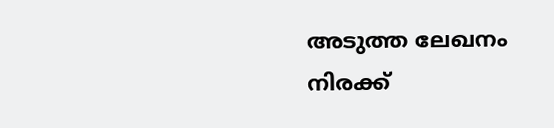അടുത്ത ലേഖനം
നിരക്ക്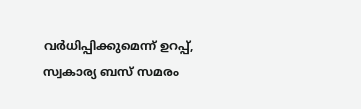വർധിപ്പിക്കുമെന്ന് ഉറപ്പ്, സ്വകാര്യ ബസ് സമരം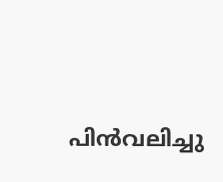പിൻവലിച്ചു